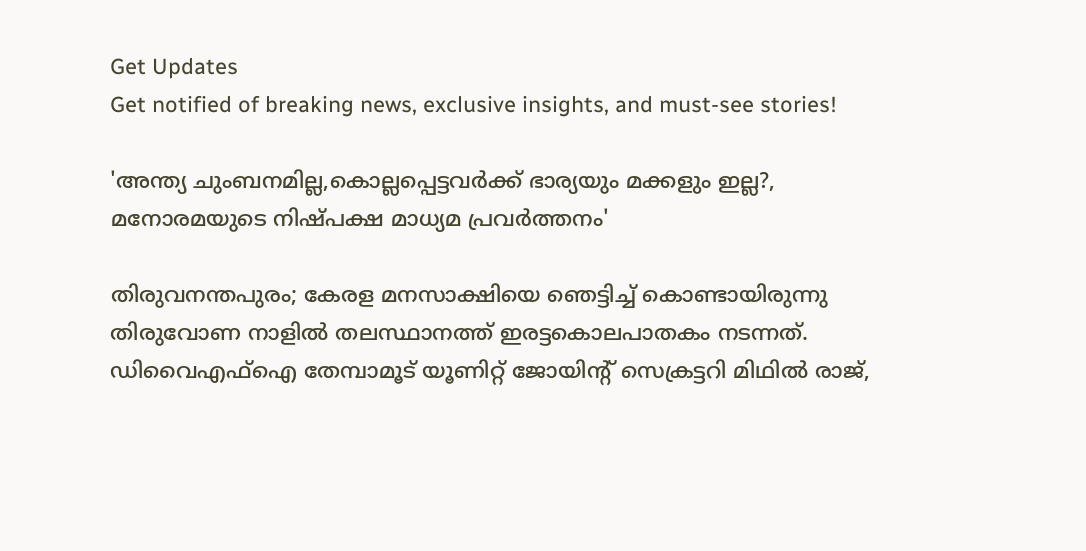Get Updates
Get notified of breaking news, exclusive insights, and must-see stories!

'അന്ത്യ ചുംബനമില്ല,കൊല്ലപ്പെട്ടവർക്ക് ഭാര്യയും മക്കളും ഇല്ല?, മനോരമയുടെ നിഷ്പക്ഷ മാധ്യമ പ്രവർത്തനം'

തിരുവനന്തപുരം; കേരള മനസാക്ഷിയെ ഞെട്ടിച്ച് കൊണ്ടായിരുന്നു തിരുവോണ നാളിൽ തലസ്ഥാനത്ത് ഇരട്ടകൊലപാതകം നടന്നത്. ഡിവൈഎഫ്‌ഐ തേമ്പാമൂട് യൂണിറ്റ് ജോയിന്റ് സെക്രട്ടറി മിഥില്‍ രാജ്,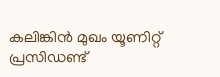കലിങ്കിന്‍ മുഖം യൂണിറ്റ് പ്രസിഡണ്ട്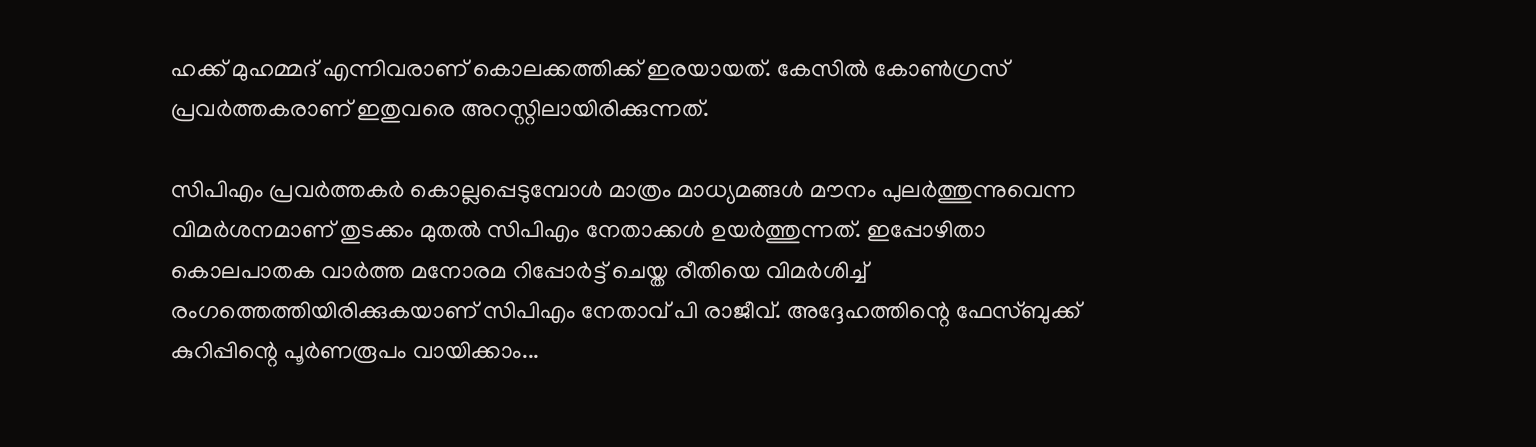ഹക്ക് മുഹമ്മദ് എന്നിവരാണ് കൊലക്കത്തിക്ക് ഇരയായത്. കേസിൽ കോൺഗ്രസ് പ്രവർത്തകരാണ് ഇതുവരെ അറസ്റ്റിലായിരിക്കുന്നത്.

സിപിഎം പ്രവർത്തകർ കൊല്ലപ്പെടുമ്പോൾ മാത്രം മാധ്യമങ്ങൾ മൗനം പുലർത്തുന്നുവെന്ന വിമർശനമാണ് തുടക്കം മുതൽ സിപിഎം നേതാക്കൾ ഉയർത്തുന്നത്. ഇപ്പോഴിതാ കൊലപാതക വാർത്ത മനോരമ റിപ്പോർട്ട് ചെയ്ത രീതിയെ വിമർശിച്ച് രംഗത്തെത്തിയിരിക്കുകയാണ് സിപിഎം നേതാവ് പി രാജീവ്. അദ്ദേഹത്തിന്റെ ഫേസ്ബുക്ക് കുറിപ്പിന്റെ പൂർണരൂപം വായിക്കാം...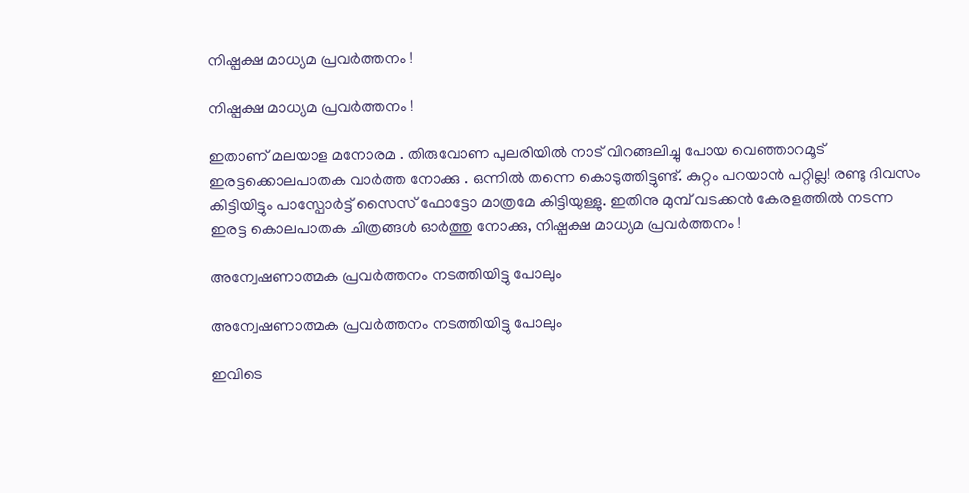നിഷ്പക്ഷ മാധ്യമ പ്രവർത്തനം !

നിഷ്പക്ഷ മാധ്യമ പ്രവർത്തനം !

ഇതാണ് മലയാള മനോരമ . തിരുവോണ പുലരിയിൽ നാട് വിറങ്ങലിച്ചു പോയ വെഞ്ഞാറമൂട് ഇരട്ടക്കൊലപാതക വാർത്ത നോക്കു . ഒന്നിൽ തന്നെ കൊടുത്തിട്ടുണ്ട്. കുറ്റം പറയാൻ പറ്റില്ല! രണ്ടു ദിവസം കിട്ടിയിട്ടും പാസ്പോർട്ട് സൈസ് ഫോട്ടോ മാത്രമേ കിട്ടിയുള്ളു. ഇതിനു മുമ്പ് വടക്കൻ കേരളത്തിൽ നടന്ന ഇരട്ട കൊലപാതക ചിത്രങ്ങൾ ഓർത്തു നോക്കു, നിഷ്പക്ഷ മാധ്യമ പ്രവർത്തനം !

അന്വേഷണാത്മക പ്രവർത്തനം നടത്തിയിട്ടു പോലും

അന്വേഷണാത്മക പ്രവർത്തനം നടത്തിയിട്ടു പോലും

ഇവിടെ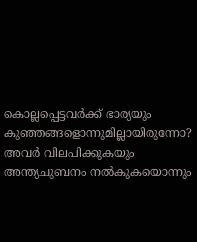കൊല്ലപ്പെട്ടവർക്ക് ഭാര്യയും കുഞ്ഞങ്ങളൊന്നുമില്ലായിരുന്നോ? അവർ വിലപിക്കുകയും അന്ത്യചുബനം നൽകുകയൊന്നും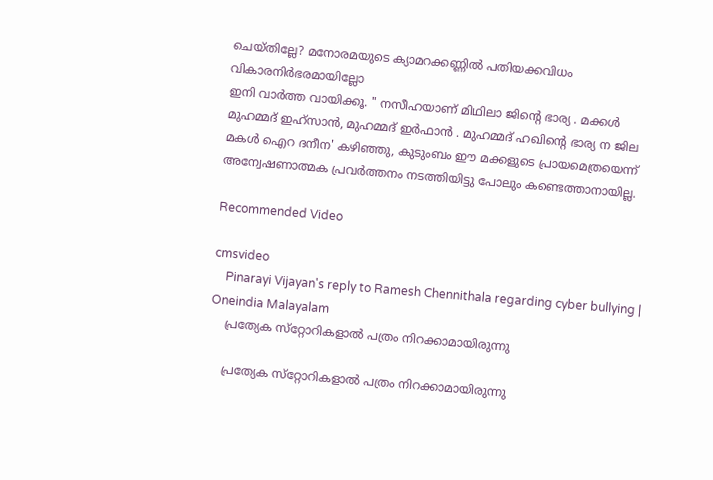ചെയ്തില്ലേ? മനോരമയുടെ ക്യാമറക്കണ്ണിൽ പതിയക്കവിധം വികാരനിർഭരമായില്ലോ
ഇനി വാർത്ത വായിക്കൂ. " നസീഹയാണ് മിഥിലാ ജിൻ്റെ ഭാര്യ . മക്കൾ മുഹമ്മദ് ഇഹ്സാൻ, മുഹമ്മദ് ഇർഫാൻ . മുഹമ്മദ് ഹഖിൻ്റെ ഭാര്യ ന ജില മകൾ ഐറ ദനീന' കഴിഞ്ഞു, കുടുംബം ഈ മക്കളുടെ പ്രായമെത്രയെന്ന് അന്വേഷണാത്മക പ്രവർത്തനം നടത്തിയിട്ടു പോലും കണ്ടെത്താനായില്ല.

Recommended Video

cmsvideo
    Pinarayi Vijayan's reply to Ramesh Chennithala regarding cyber bullying | Oneindia Malayalam
    പ്രത്യേക സ്‌റ്റോറികളാൽ പത്രം നിറക്കാമായിരുന്നു

    പ്രത്യേക സ്‌റ്റോറികളാൽ പത്രം നിറക്കാമായിരുന്നു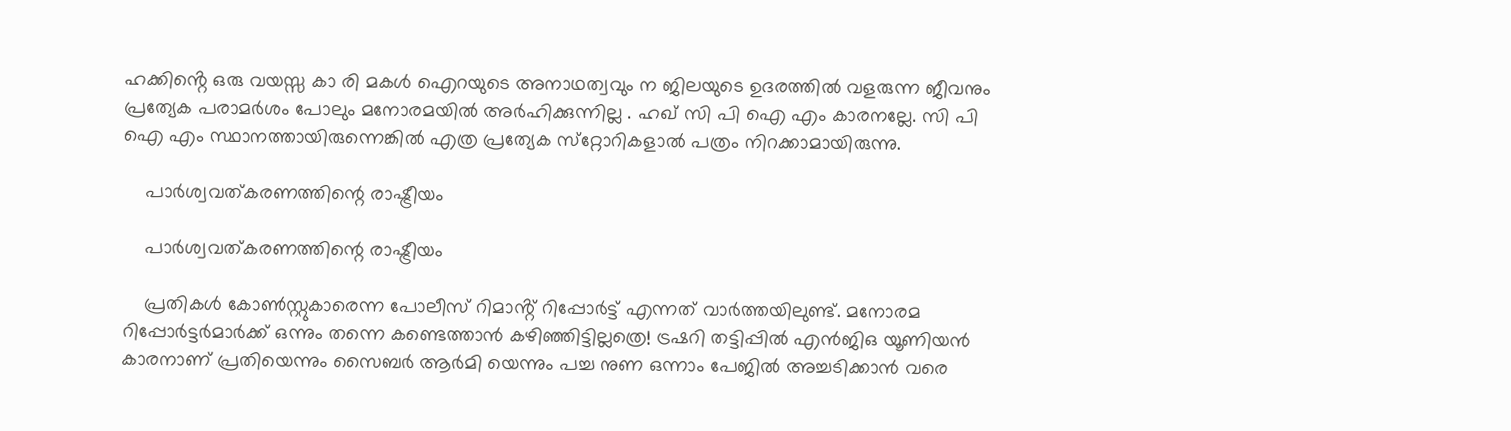ഹക്കിൻ്റെ ഒരു വയസ്സ കാ രി മകൾ ഐറയുടെ അനാഥത്വവും ന ജിലയുടെ ഉദരത്തിൽ വളരുന്ന ജീവനും പ്രത്യേക പരാമർശം പോലും മനോരമയിൽ അർഹിക്കുന്നില്ല . ഹഖ് സി പി ഐ എം കാരനല്ലേ. സി പി ഐ എം സ്ഥാനത്തായിരുന്നെങ്കിൽ എത്ര പ്രത്യേക സ്‌റ്റോറികളാൽ പത്രം നിറക്കാമായിരുന്നു.

    പാർശ്വവത്കരണത്തിന്റെ രാഷ്ട്രീയം

    പാർശ്വവത്കരണത്തിന്റെ രാഷ്ട്രീയം

    പ്രതികൾ കോൺസ്റ്റുകാരെന്ന പോലീസ് റിമാൻ്റ് റിപ്പോർട്ട് എന്നത് വാർത്തയിലുണ്ട്. മനോരമ റിപ്പോർട്ടർമാർക്ക് ഒന്നും തന്നെ കണ്ടെത്താൻ കഴിഞ്ഞിട്ടില്ലത്രെ! ട്രഷറി തട്ടിപ്പിൽ എൻജിഒ യൂണിയൻ കാരനാണ് പ്രതിയെന്നും സൈബർ ആർമി യെന്നും പച്ച നുണ ഒന്നാം പേജിൽ അച്ചടിക്കാൻ വരെ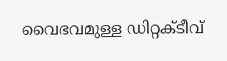വൈഭവമുള്ള ഡിറ്റക്ടീവ്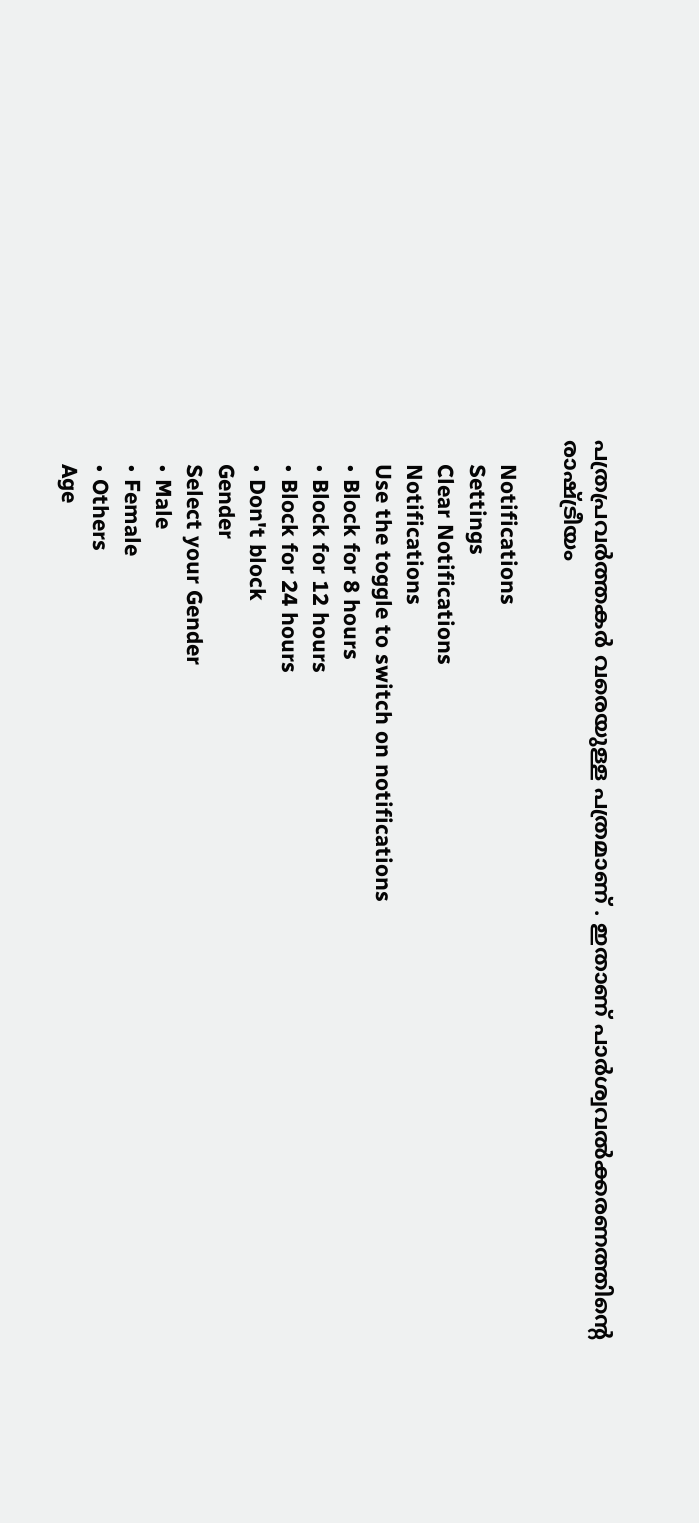പത്രപ്രവർത്തകർ വരെയുള്ള പത്രമാണ് . ഇതാണ് പാർശ്വവൽക്കരണത്തിൻ്റെ രാഷ്ട്രീയം

    Notifications
    Settings
    Clear Notifications
    Notifications
    Use the toggle to switch on notifications
    • Block for 8 hours
    • Block for 12 hours
    • Block for 24 hours
    • Don't block
    Gender
    Select your Gender
    • Male
    • Female
    • Others
    Age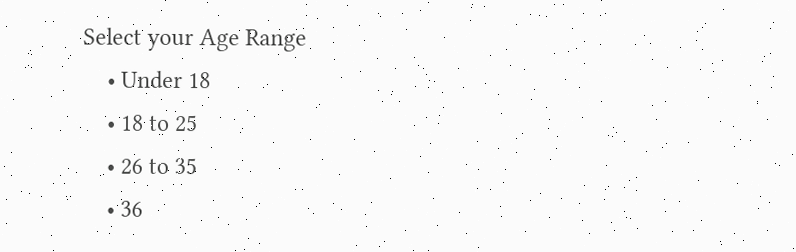Select your Age Range
    • Under 18
    • 18 to 25
    • 26 to 35
    • 36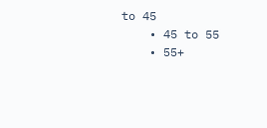to 45
    • 45 to 55
    • 55+